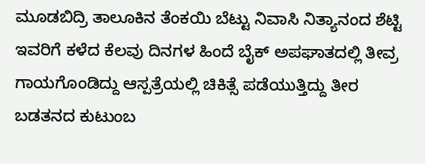ಮೂಡಬಿದ್ರಿ ತಾಲೂಕಿನ ತೆಂಕಯಿ ಬೆಟ್ಟು ನಿವಾಸಿ ನಿತ್ಯಾನಂದ ಶೆಟ್ಟಿ ಇವರಿಗೆ ಕಳೆದ ಕೆಲವು ದಿನಗಳ ಹಿಂದೆ ಬೈಕ್ ಅಪಘಾತದಲ್ಲಿ ತೀವ್ರ ಗಾಯಗೊಂಡಿದ್ದು ಆಸ್ಪತ್ರೆಯಲ್ಲಿ ಚಿಕಿತ್ಸೆ ಪಡೆಯುತ್ತಿದ್ದು ತೀರ ಬಡತನದ ಕುಟುಂಬ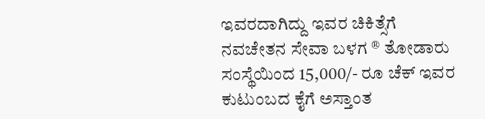ಇವರದಾಗಿದ್ದು ಇವರ ಚಿಕಿತ್ಸೆಗೆ ನವಚೇತನ ಸೇವಾ ಬಳಗ ® ತೋಡಾರು ಸಂಸ್ಥೆಯಿಂದ 15,000/- ರೂ ಚೆಕ್ ಇವರ ಕುಟುಂಬದ ಕೈಗೆ ಅಸ್ತಾಂತ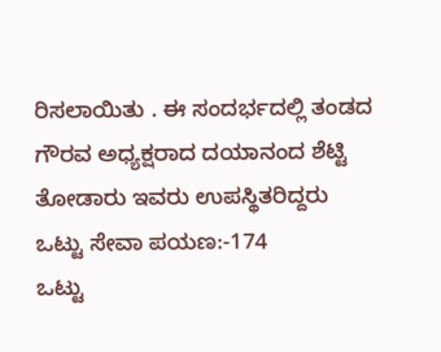ರಿಸಲಾಯಿತು . ಈ ಸಂದರ್ಭದಲ್ಲಿ ತಂಡದ ಗೌರವ ಅಧ್ಯಕ್ಷರಾದ ದಯಾನಂದ ಶೆಟ್ಟಿ ತೋಡಾರು ಇವರು ಉಪಸ್ಥಿತರಿದ್ದರು
ಒಟ್ಟು ಸೇವಾ ಪಯಣ:-174
ಒಟ್ಟು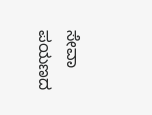ಸೇವಾ ಪಯಣದ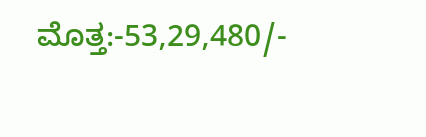ಮೊತ್ತ:-53,29,480/-